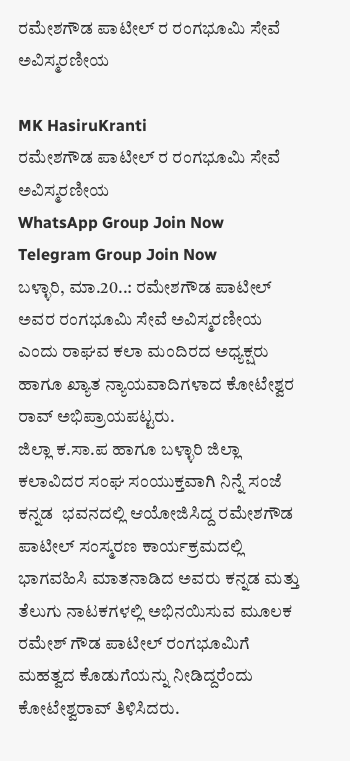ರಮೇಶಗೌಡ ಪಾಟೀಲ್ ರ ರಂಗಭೂಮಿ ಸೇವೆ ಅವಿಸ್ಮರಣೀಯ

MK HasiruKranti
ರಮೇಶಗೌಡ ಪಾಟೀಲ್ ರ ರಂಗಭೂಮಿ ಸೇವೆ ಅವಿಸ್ಮರಣೀಯ
WhatsApp Group Join Now
Telegram Group Join Now
ಬಳ್ಳಾರಿ, ಮಾ.20..: ರಮೇಶಗೌಡ ಪಾಟೀಲ್ ಅವರ ರಂಗಭೂಮಿ ಸೇವೆ ಅವಿಸ್ಮರಣೀಯ ಎಂದು ರಾಘವ ಕಲಾ ಮಂದಿರದ ಅಧ್ಯಕ್ಷರು ಹಾಗೂ ಖ್ಯಾತ ನ್ಯಾಯವಾದಿಗಳಾದ ಕೋಟೇಶ್ವರ ರಾವ್ ಅಭಿಪ್ರಾಯಪಟ್ಟರು.
ಜಿಲ್ಲಾ ಕ.ಸಾ.ಪ ಹಾಗೂ ಬಳ್ಳಾರಿ ಜಿಲ್ಲಾ ಕಲಾವಿದರ ಸಂಘ ಸಂಯುಕ್ತವಾಗಿ ನಿನ್ನೆ ಸಂಜೆ ಕನ್ನಡ  ಭವನದಲ್ಲಿ ಆಯೋಜಿಸಿದ್ದ ರಮೇಶಗೌಡ ಪಾಟೀಲ್ ಸಂಸ್ಮರಣ ಕಾರ್ಯಕ್ರಮದಲ್ಲಿ ಭಾಗವಹಿಸಿ ಮಾತನಾಡಿದ ಅವರು ಕನ್ನಡ ಮತ್ತು ತೆಲುಗು ನಾಟಕಗಳಲ್ಲಿ ಅಭಿನಯಿಸುವ ಮೂಲಕ ರಮೇಶ್ ಗೌಡ ಪಾಟೀಲ್ ರಂಗಭೂಮಿಗೆ ಮಹತ್ವದ ಕೊಡುಗೆಯನ್ನು ನೀಡಿದ್ದರೆಂದು ಕೋಟೇಶ್ವರಾವ್ ತಿಳಿಸಿದರು.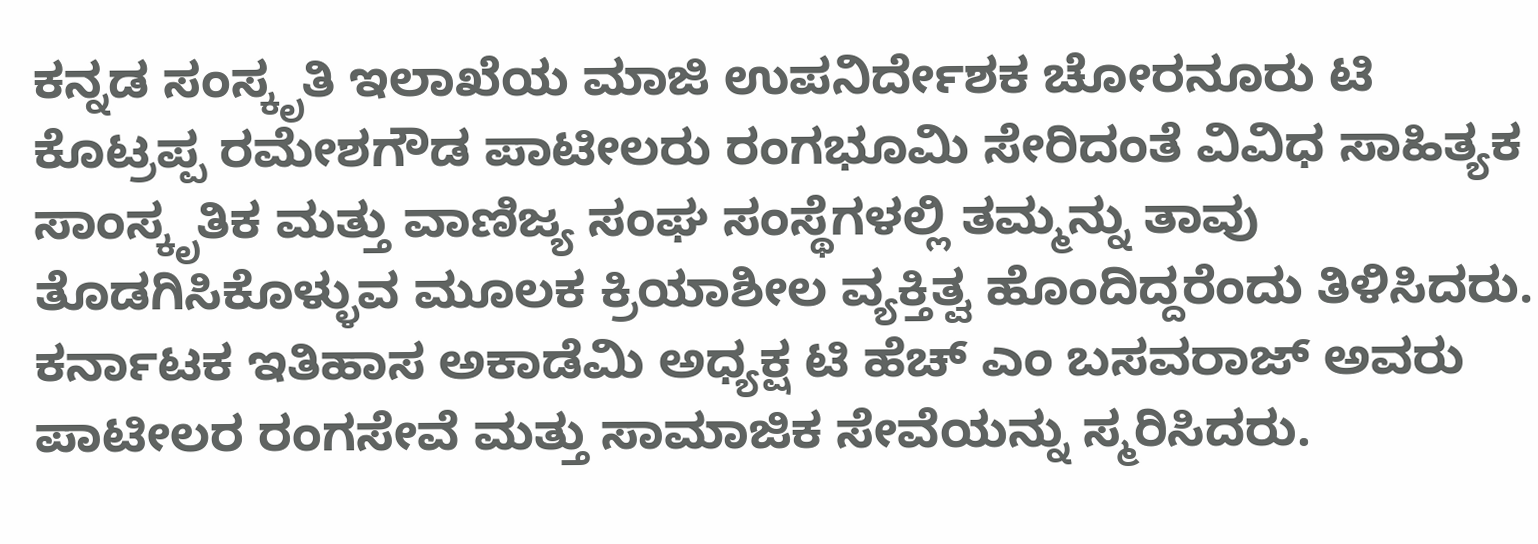ಕನ್ನಡ ಸಂಸ್ಕೃತಿ ಇಲಾಖೆಯ ಮಾಜಿ ಉಪನಿರ್ದೇಶಕ ಚೋರನೂರು ಟಿ ಕೊಟ್ರಪ್ಪ ರಮೇಶಗೌಡ ಪಾಟೀಲರು ರಂಗಭೂಮಿ ಸೇರಿದಂತೆ ವಿವಿಧ ಸಾಹಿತ್ಯಕ ಸಾಂಸ್ಕೃತಿಕ ಮತ್ತು ವಾಣಿಜ್ಯ ಸಂಘ ಸಂಸ್ಥೆಗಳಲ್ಲಿ ತಮ್ಮನ್ನು ತಾವು ತೊಡಗಿಸಿಕೊಳ್ಳುವ ಮೂಲಕ ಕ್ರಿಯಾಶೀಲ ವ್ಯಕ್ತಿತ್ವ ಹೊಂದಿದ್ದರೆಂದು ತಿಳಿಸಿದರು.
ಕರ್ನಾಟಕ ಇತಿಹಾಸ ಅಕಾಡೆಮಿ ಅಧ್ಯಕ್ಷ ಟಿ ಹೆಚ್ ಎಂ ಬಸವರಾಜ್ ಅವರು ಪಾಟೀಲರ ರಂಗಸೇವೆ ಮತ್ತು ಸಾಮಾಜಿಕ ಸೇವೆಯನ್ನು ಸ್ಮರಿಸಿದರು.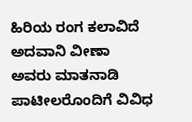ಹಿರಿಯ ರಂಗ ಕಲಾವಿದೆ ಅದವಾನಿ ವೀಣಾ ಅವರು ಮಾತನಾಡಿ  ಪಾಟೀಲರೊಂದಿಗೆ ವಿವಿಧ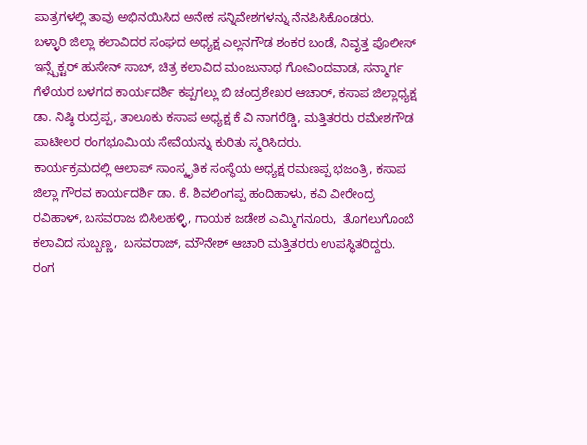ಪಾತ್ರಗಳಲ್ಲಿ ತಾವು ಅಭಿನಯಿಸಿದ ಅನೇಕ ಸನ್ನಿವೇಶಗಳನ್ನು ನೆನಪಿಸಿಕೊಂಡರು.
ಬಳ್ಳಾರಿ ಜಿಲ್ಲಾ ಕಲಾವಿದರ ಸಂಘದ ಅಧ್ಯಕ್ಷ ಎಲ್ಲನಗೌಡ ಶಂಕರ ಬಂಡೆ, ನಿವೃತ್ತ ಪೊಲೀಸ್ ಇನ್ಸ್ಪೆಕ್ಟರ್ ಹುಸೇನ್ ಸಾಬ್, ಚಿತ್ರ ಕಲಾವಿದ ಮಂಜುನಾಥ ಗೋವಿಂದವಾಡ, ಸನ್ಮಾರ್ಗ ಗೆಳೆಯರ ಬಳಗದ ಕಾರ್ಯದರ್ಶಿ ಕಪ್ಪಗಲ್ಲು ಬಿ ಚಂದ್ರಶೇಖರ ಆಚಾರ್, ಕಸಾಪ ಜಿಲ್ಲಾಧ್ಯಕ್ಷ ಡಾ. ನಿಷ್ಠಿ ರುದ್ರಪ್ಪ, ತಾಲೂಕು ಕಸಾಪ ಅಧ್ಯಕ್ಷ ಕೆ ವಿ ನಾಗರೆಡ್ಡಿ, ಮತ್ತಿತರರು ರಮೇಶಗೌಡ ಪಾಟೀಲರ ರಂಗಭೂಮಿಯ ಸೇವೆಯನ್ನು ಕುರಿತು ಸ್ಮರಿಸಿದರು.
ಕಾರ್ಯಕ್ರಮದಲ್ಲಿ ಆಲಾಪ್ ಸಾಂಸ್ಕೃತಿಕ ಸಂಸ್ಥೆಯ ಅಧ್ಯಕ್ಷ ರಮಣಪ್ಪ ಭಜಂತ್ರಿ, ಕಸಾಪ ಜಿಲ್ಲಾ ಗೌರವ ಕಾರ್ಯದರ್ಶಿ ಡಾ. ಕೆ. ಶಿವಲಿಂಗಪ್ಪ ಹಂದಿಹಾಳು, ಕವಿ ವೀರೇಂದ್ರ ರವಿಹಾಳ್, ಬಸವರಾಜ ಬಿಸಿಲಹಳ್ಳಿ, ಗಾಯಕ ಜಡೇಶ ಎಮ್ಮಿಗನೂರು,  ತೊಗಲುಗೊಂಬೆ ಕಲಾವಿದ ಸುಬ್ಬಣ್ಣ,  ಬಸವರಾಜ್, ಮೌನೇಶ್ ಆಚಾರಿ ಮತ್ತಿತರರು ಉಪಸ್ಥಿತರಿದ್ದರು.
ರಂಗ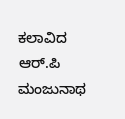ಕಲಾವಿದ ಆರ್.ಪಿ ಮಂಜುನಾಥ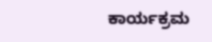ಕಾರ್ಯಕ್ರಮ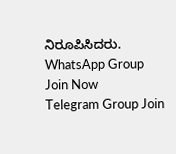ನಿರೂಪಿಸಿದರು.
WhatsApp Group Join Now
Telegram Group Join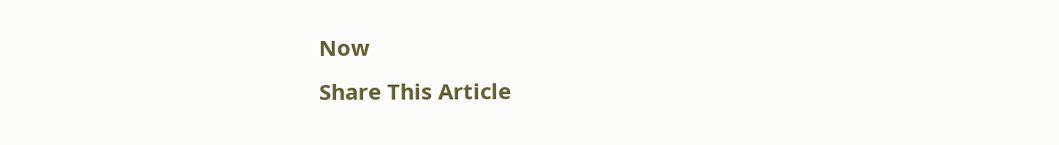Now
Share This Article